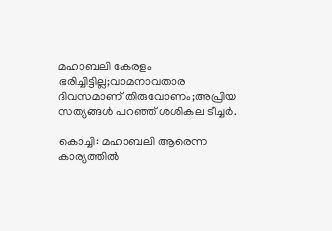മഹാബലി കേരളം ഭരിച്ചിട്ടില്ല;വാമനാവതാര ദിവസമാണ് തിരുവോണം;അപ്രിയ സത്യങ്ങള്‍ പറഞ്ഞ് ശശികല ടീച്ചര്‍.

കൊച്ചി: മഹാബലി ആരെന്ന കാര്യത്തില്‍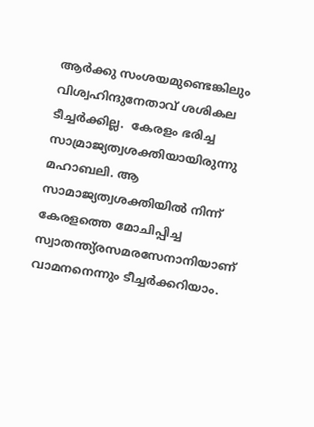ആര്‍ക്കു സംശയമുണ്ടെങ്കിലും വിശ്വഹിന്ദുനേതാവ് ശശികല ടീച്ചര്‍ക്കില്ല.  കേരളം ഭരിച്ച സാമ്രാജ്യത്വശക്തിയായിരുന്നു മഹാബലി. ആ സാമാജ്യത്വശക്തിയില്‍ നിന്ന് കേരളത്തെ മോചിപ്പിച്ച സ്വാതന്ത്യ്രസമരസേനാനിയാണ് വാമനനെന്നും ടീച്ചര്‍ക്കറിയാം.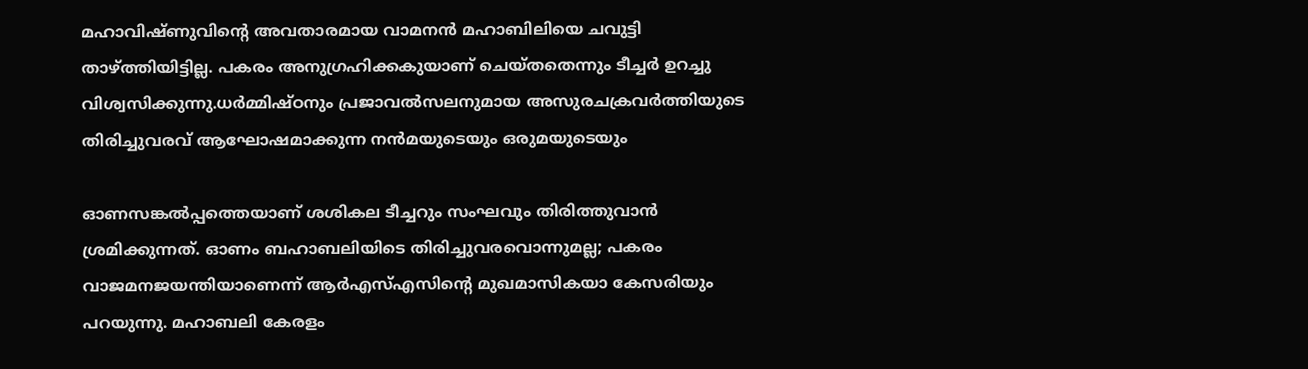മഹാവിഷ്ണുവിന്റെ അവതാരമായ വാമനന്‍ മഹാബിലിയെ ചവുട്ടി താഴ്ത്തിയിട്ടില്ല. പകരം അനുഗ്രഹിക്കകുയാണ് ചെയ്തതെന്നും ടീച്ചര്‍ ഉറച്ചു വിശ്വസിക്കുന്നു.ധര്‍മ്മിഷ്ഠനും പ്രജാവല്‍സലനുമായ അസുരചക്രവര്‍ത്തിയുടെ തിരിച്ചുവരവ് ആഘോഷമാക്കുന്ന നന്‍മയുടെയും ഒരുമയുടെയും

ഓണസങ്കല്‍പ്പത്തെയാണ് ശശികല ടീച്ചറും സംഘവും തിരിത്തുവാന്‍ ശ്രമിക്കുന്നത്. ഓണം ബഹാബലിയിടെ തിരിച്ചുവരവൊന്നുമല്ല; പകരം വാജമനജയന്തിയാണെന്ന് ആര്‍എസ്എസിന്റെ മുഖമാസികയാ കേസരിയും പറയുന്നു. മഹാബലി കേരളം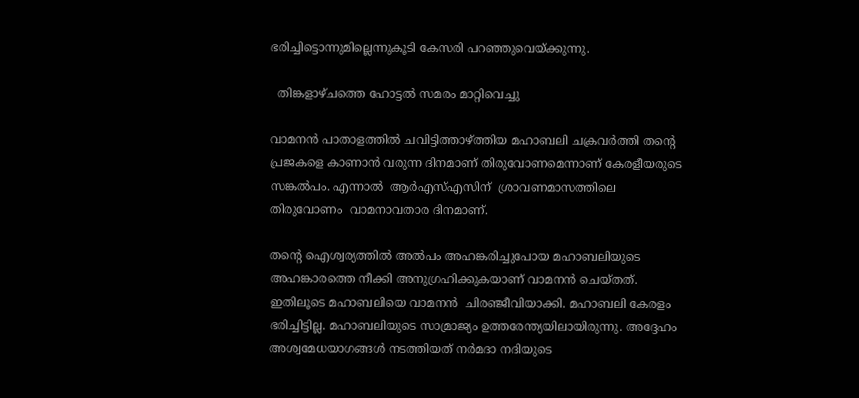ഭരിച്ചിട്ടൊന്നുമില്ലെന്നുകൂടി കേസരി പറഞ്ഞുവെയ്ക്കുന്നു.

  തിങ്കളാഴ്ചത്തെ ഹോട്ടൽ സമരം മാറ്റിവെച്ചു

വാമനന്‍ പാതാളത്തില്‍ ചവിട്ടിത്താഴ്ത്തിയ മഹാബലി ചക്രവര്‍ത്തി തന്റെ പ്രജകളെ കാണാന്‍ വരുന്ന ദിനമാണ് തിരുവോണമെന്നാണ് കേരളീയരുടെ സങ്കല്‍പം. എന്നാല്‍  ആര്‍എസ്എസിന്  ശ്രാവണമാസത്തിലെ തിരുവോണം  വാമനാവതാര ദിനമാണ്.

തന്റെ ഐശ്വര്യത്തില്‍ അല്‍പം അഹങ്കരിച്ചുപോയ മഹാബലിയുടെ അഹങ്കാരത്തെ നീക്കി അനുഗ്രഹിക്കുകയാണ് വാമനന്‍ ചെയ്തത്. ഇതിലൂടെ മഹാബലിയെ വാമനന്‍  ചിരഞ്ജീവിയാക്കി. മഹാബലി കേരളം ഭരിച്ചിട്ടില്ല. മഹാബലിയുടെ സാമ്രാജ്യം ഉത്തരേന്ത്യയിലായിരുന്നു. അദ്ദേഹം അശ്വമേധയാഗങ്ങള്‍ നടത്തിയത് നര്‍മദാ നദിയുടെ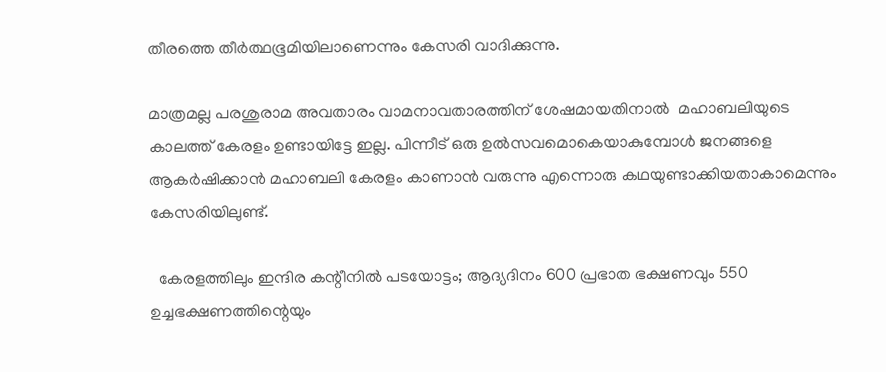തീരത്തെ തീര്‍ത്ഥഭൂമിയിലാണെന്നും കേസരി വാദിക്കുന്നു.

മാത്രമല്ല പരശുരാമ അവതാരം വാമനാവതാരത്തിന് ശേഷമായതിനാല്‍  മഹാബലിയുടെ കാലത്ത് കേരളം ഉണ്ടായിട്ടേ ഇല്ല. പിന്നീട് ഒരു ഉല്‍സവമൊകെയാകുമ്പോള്‍ ജനങ്ങളെ ആകര്‍ഷിക്കാന്‍ മഹാബലി കേരളം കാണാന്‍ വരുന്നു എന്നൊരു കഥയുണ്ടാക്കിയതാകാമെന്നും  കേസരിയിലുണ്ട്.

  കേരളത്തിലും ഇന്ദിര കന്റീനിൽ പടയോട്ടം; ആദ്യദിനം 600 പ്രഭാത ഭക്ഷണവും 550 ഉച്ചഭക്ഷണത്തിന്റെയും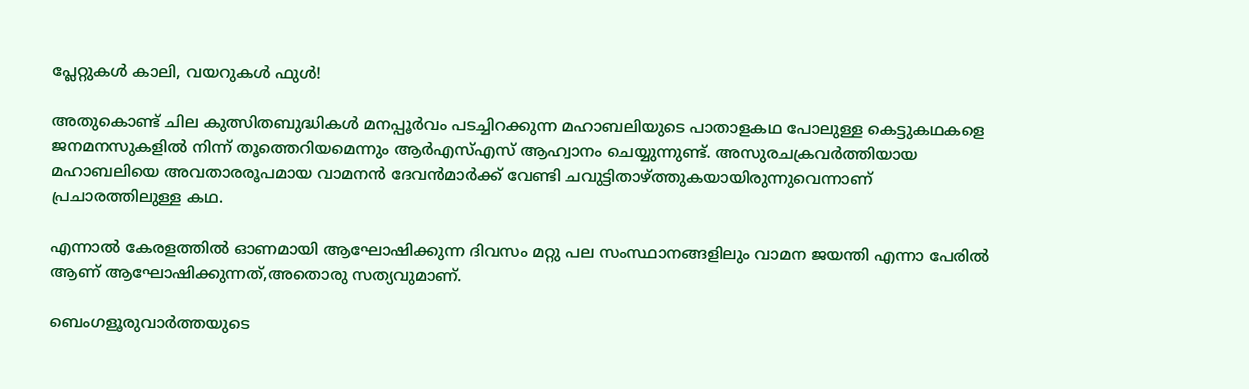പ്ലേറ്റുകൾ കാലി, വയറുകൾ ഫുൾ!

അതുകൊണ്ട് ചില കുത്സിതബുദ്ധികള്‍ മനപ്പൂര്‍വം പടച്ചിറക്കുന്ന മഹാബലിയുടെ പാതാളകഥ പോലുള്ള കെട്ടുകഥകളെ ജനമനസുകളില്‍ നിന്ന് തൂത്തെറിയമെന്നും ആര്‍എസ്എസ് ആഹ്വാനം ചെയ്യുന്നുണ്ട്. അസുരചക്രവര്‍ത്തിയായ മഹാബലിയെ അവതാരരൂപമായ വാമനന്‍ ദേവന്‍മാര്‍ക്ക് വേണ്ടി ചവുട്ടിതാഴ്ത്തുകയായിരുന്നുവെന്നാണ് പ്രചാരത്തിലുള്ള കഥ.

എന്നാല്‍ കേരളത്തില്‍ ഓണമായി ആഘോഷിക്കുന്ന ദിവസം മറ്റു പല സംസ്ഥാനങ്ങളിലും വാമന ജയന്തി എന്നാ പേരില്‍ ആണ് ആഘോഷിക്കുന്നത്,അതൊരു സത്യവുമാണ്.

ബെംഗളൂരുവാർത്തയുടെ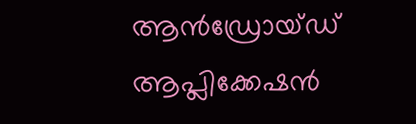ആൻഡ്രോയ്ഡ് ആപ്ലിക്കേഷൻ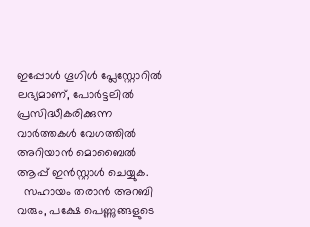ഇപ്പോൾ ഗൂഗിൾ പ്ലേസ്റ്റോറിൽ ലഭ്യമാണ്, പോർട്ടലിൽ പ്രസിദ്ധീകരിക്കുന്ന വാർത്തകൾ വേഗത്തിൽ അറിയാൻ മൊബൈൽ ആപ്പ് ഇൻസ്റ്റാൾ ചെയ്യുക.
  സഹായം തരാൻ അറബി വരും, പക്ഷേ പെണ്ണുങ്ങളുടെ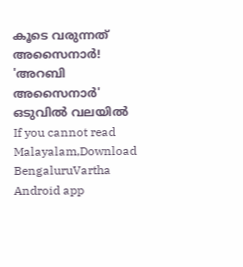കൂടെ വരുന്നത് അസൈനാർ! 'അറബി അസൈനാർ' ഒടുവിൽ വലയിൽ
If you cannot read Malayalam,Download BengaluruVartha Android app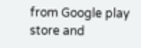from Google play store and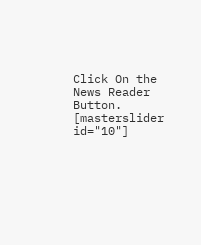Click On the News Reader Button. [masterslider id="10"]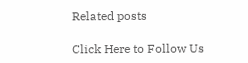Related posts

Click Here to Follow Us